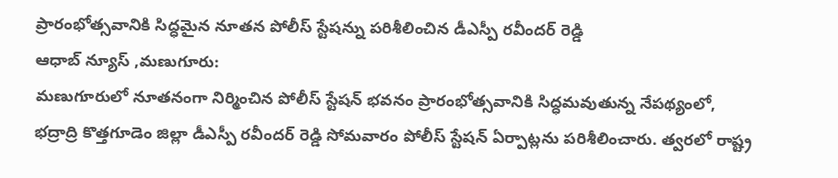ప్రారంభోత్సవానికి సిద్ధమైన నూతన పోలీస్ స్టేషన్ను పరిశీలించిన డీఎస్పీ రవీందర్ రెడ్డి
ఆధాబ్ న్యూస్ ,మణుగూరు:
మణుగూరులో నూతనంగా నిర్మించిన పోలీస్ స్టేషన్ భవనం ప్రారంభోత్సవానికి సిద్ధమవుతున్న నేపథ్యంలో, భద్రాద్రి కొత్తగూడెం జిల్లా డీఎస్పీ రవీందర్ రెడ్డి సోమవారం పోలీస్ స్టేషన్ ఏర్పాట్లను పరిశీలించారు. త్వరలో రాష్ట్ర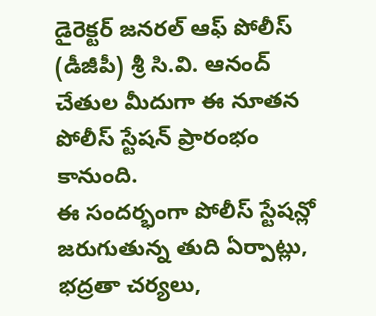డైరెక్టర్ జనరల్ ఆఫ్ పోలీస్ (డీజీపీ) శ్రీ సి.వి. ఆనంద్ చేతుల మీదుగా ఈ నూతన పోలీస్ స్టేషన్ ప్రారంభం కానుంది.
ఈ సందర్భంగా పోలీస్ స్టేషన్లో జరుగుతున్న తుది ఏర్పాట్లు, భద్రతా చర్యలు,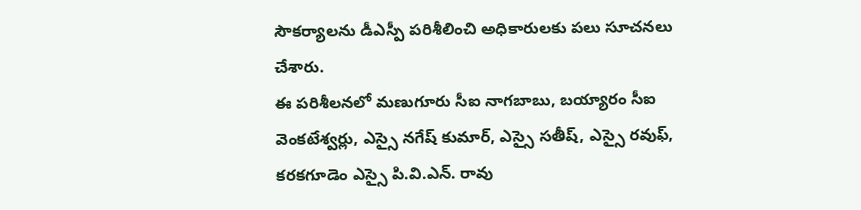సౌకర్యాలను డీఎస్పీ పరిశీలించి అధికారులకు పలు సూచనలు చేశారు.
ఈ పరిశీలనలో మణుగూరు సీఐ నాగబాబు, బయ్యారం సీఐ వెంకటేశ్వర్లు, ఎస్సై నగేష్ కుమార్, ఎస్సై సతీష్, ఎస్సై రవుఫ్, కరకగూడెం ఎస్సై పి.వి.ఎన్. రావు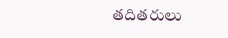తదితరులు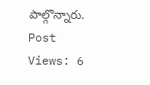పాల్గొన్నారు.
Post Views: 6